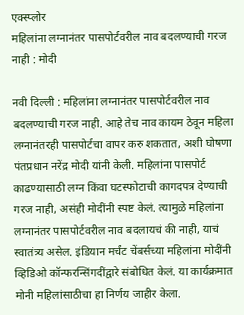एक्स्प्लोर
महिलांना लग्नानंतर पासपोर्टवरील नाव बदलण्याची गरज नाही : मोदी

नवी दिल्ली : महिलांना लग्नानंतर पासपोर्टवरील नाव बदलण्याची गरज नाही. आहे तेच नाव कायम ठेवून महिला लग्नानंतरही पासपोर्टचा वापर करु शकतात, अशी घोषणा पंतप्रधान नरेंद्र मोदी यांनी केली. महिलांना पासपोर्ट काढण्यासाठी लग्न किंवा घटस्फोटाची कागदपत्र देण्याची गरज नाही, असंही मोदींनी स्पष्ट केलं. त्यामुळे महिलांना लग्नानंतर पासपोर्टवरील नाव बदलायचं की नाही, याचं स्वातंत्र्य असेल. इंडियान मर्चंट चेंबर्सच्या महिलांना मोदींनी व्हिडिओ कॉन्फरन्सिंगदींद्वारे संबोधित केलं. या कार्यक्रमात मोनी महिलांसाठीचा हा निर्णय जाहीर केला.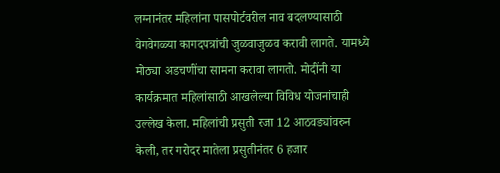लग्नानंतर महिलांना पासपोर्टवरील नाव बदलण्यासाठी वेगवेगळ्या कागदपत्रांची जुळवाजुळव करावी लागते. यामध्ये मोठ्या अडचणींचा सामना करावा लागतो. मोदींनी या कार्यक्रमात महिलांसाठी आखलेल्या विविध योजनांचाही उल्लेख केला. महिलांची प्रसुती रजा 12 आठवड्यांवरुन केली, तर गरोदर मातेला प्रसुतीनंतर 6 हजार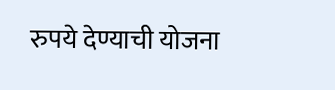रुपये देण्याची योजना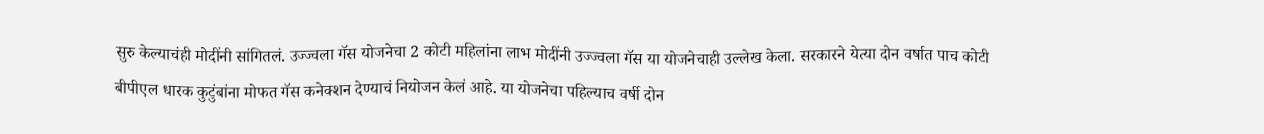सुरु केल्याचंही मोदींनी सांगितलं. उज्ज्वला गॅस योजनेचा 2 कोटी महिलांना लाभ मोदींनी उज्ज्वला गॅस या योजनेचाही उल्लेख केला. सरकारने येत्या दोन वर्षात पाच कोटी बीपीएल धारक कुटुंबांना मोफत गॅस कनेक्शन देण्याचं नियोजन केलं आहे. या योजनेचा पहिल्याच वर्षी दोन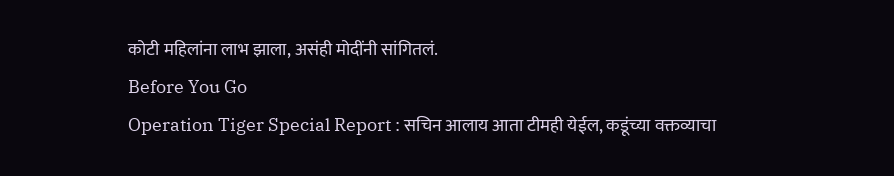कोटी महिलांना लाभ झाला, असंही मोदींनी सांगितलं.
Before You Go
Operation Tiger Special Report : सचिन आलाय आता टीमही येईल, कडूंच्या वक्तव्याचा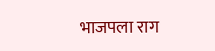भाजपला राग